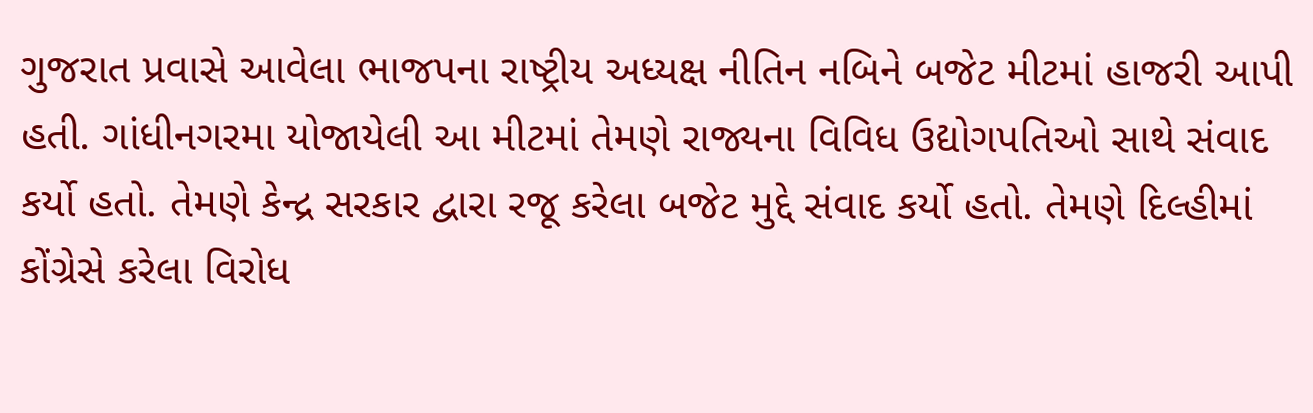ગુજરાત પ્રવાસે આવેલા ભાજપના રાષ્ટ્રીય અધ્યક્ષ નીતિન નબિને બજેટ મીટમાં હાજરી આપી હતી. ગાંધીનગરમા યોજાયેલી આ મીટમાં તેમણે રાજ્યના વિવિધ ઉદ્યોગપતિઓ સાથે સંવાદ કર્યો હતો. તેમણે કેન્દ્ર સરકાર દ્વારા રજૂ કરેલા બજેટ મુદ્દે સંવાદ કર્યો હતો. તેમણે દિલ્હીમાં કોંગ્રેસે કરેલા વિરોધ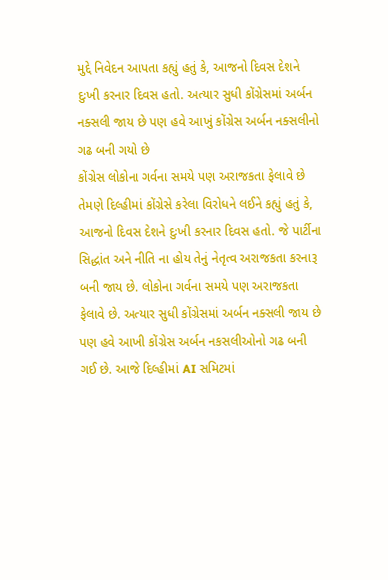મુદ્દે નિવેદન આપતા કહ્યું હતું કે, આજનો દિવસ દેશને દુઃખી કરનાર દિવસ હતો. અત્યાર સુધી કોંગ્રેસમાં અર્બન નક્સલી જાય છે પણ હવે આખું કોંગ્રેસ અર્બન નક્સલીનો ગઢ બની ગયો છે
કોંગ્રેસ લોકોના ગર્વના સમયે પણ અરાજકતા ફેલાવે છે
તેમણે દિલ્હીમાં કોંગ્રેસે કરેલા વિરોધને લઈને કહ્યું હતું કે, આજનો દિવસ દેશને દુઃખી કરનાર દિવસ હતો. જે પાર્ટીના સિદ્ધાંત અને નીતિ ના હોય તેનું નેતૃત્વ અરાજકતા કરનારૂ બની જાય છે. લોકોના ગર્વના સમયે પણ અરાજકતા ફેલાવે છે. અત્યાર સુધી કોંગ્રેસમાં અર્બન નક્સલી જાય છે પણ હવે આખી કોંગ્રેસ અર્બન નકસલીઓનો ગઢ બની ગઈ છે. આજે દિલ્હીમાં AI સમિટમાં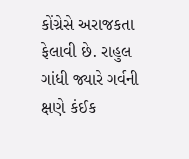કોંગ્રેસે અરાજકતા ફેલાવી છે. રાહુલ ગાંધી જ્યારે ગર્વની ક્ષણે કંઈક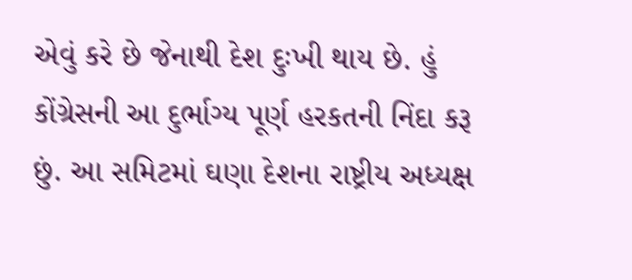એવું કરે છે જેનાથી દેશ દુઃખી થાય છે. હું કોંગ્રેસની આ દુર્ભાગ્ય પૂર્ણ હરકતની નિંદા કરૂ છું. આ સમિટમાં ઘણા દેશના રાષ્ટ્રીય અધ્યક્ષ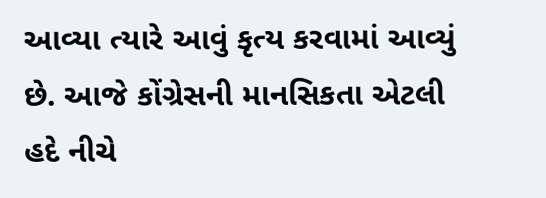આવ્યા ત્યારે આવું કૃત્ય કરવામાં આવ્યું છે. આજે કોંગ્રેસની માનસિકતા એટલી હદે નીચે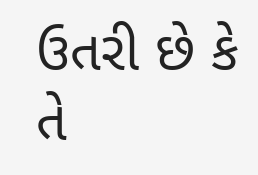ઉતરી છે કે તે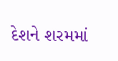દેશને શરમમાં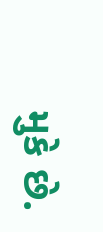મુકે છે.